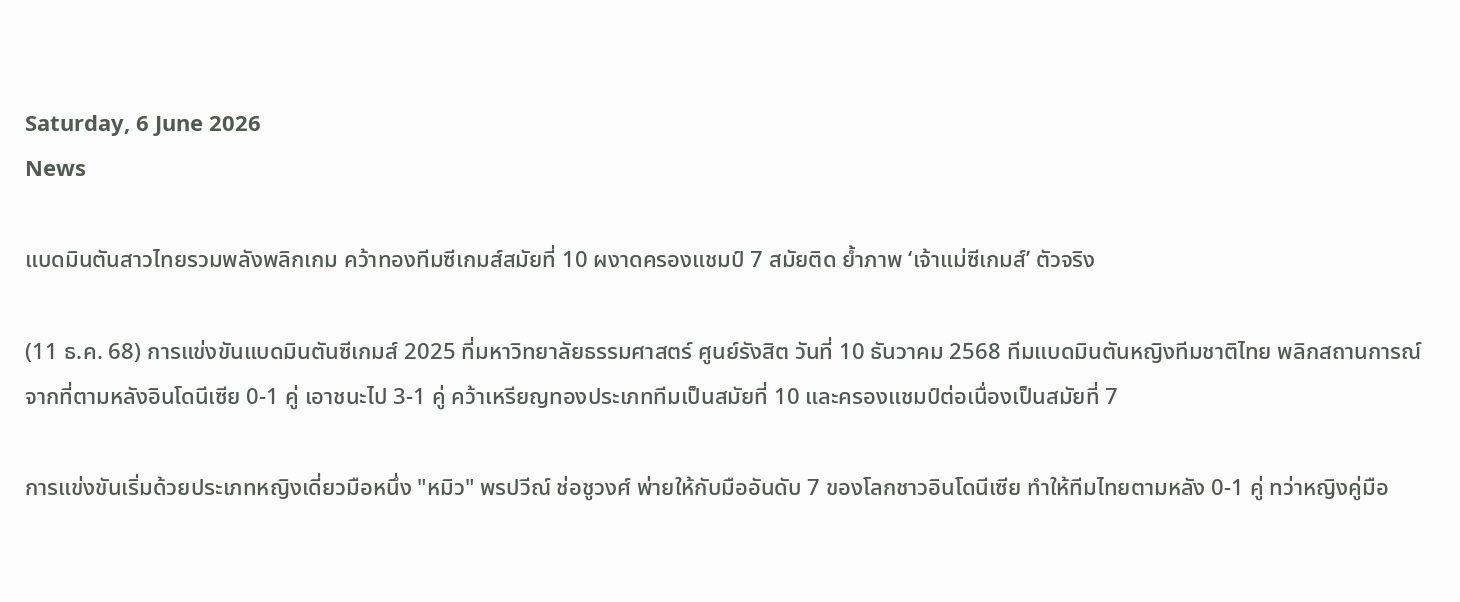Saturday, 6 June 2026
News

แบดมินตันสาวไทยรวมพลังพลิกเกม คว้าทองทีมซีเกมส์สมัยที่ 10 ผงาดครองแชมป์ 7 สมัยติด ย้ำภาพ ‘เจ้าแม่ซีเกมส์’ ตัวจริง

(11 ธ.ค. 68) การแข่งขันแบดมินตันซีเกมส์ 2025 ที่มหาวิทยาลัยธรรมศาสตร์ ศูนย์รังสิต วันที่ 10 ธันวาคม 2568 ทีมแบดมินตันหญิงทีมชาติไทย พลิกสถานการณ์จากที่ตามหลังอินโดนีเซีย 0-1 คู่ เอาชนะไป 3-1 คู่ คว้าเหรียญทองประเภททีมเป็นสมัยที่ 10 และครองแชมป์ต่อเนื่องเป็นสมัยที่ 7

การแข่งขันเริ่มด้วยประเภทหญิงเดี่ยวมือหนึ่ง "หมิว" พรปวีณ์ ช่อชูวงศ์ พ่ายให้กับมืออันดับ 7 ของโลกชาวอินโดนีเซีย ทำให้ทีมไทยตามหลัง 0-1 คู่ ทว่าหญิงคู่มือ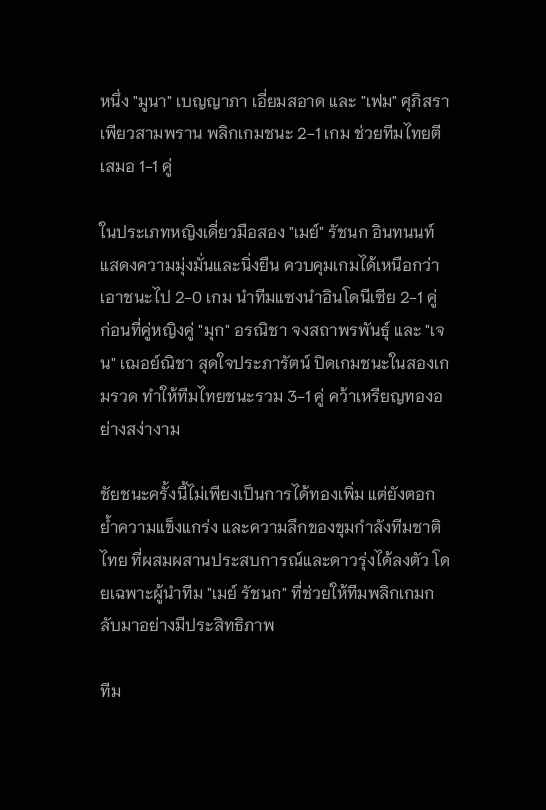หนึ่ง "มูนา" เบญญาภา เอี่ยมสอาด และ "เฟม" ศุภิสรา เพียวสามพราน พลิกเกมชนะ 2-1 เกม ช่วยทีมไทยตีเสมอ 1-1 คู่

ในประเภทหญิงเดี่ยวมือสอง "เมย์" รัชนก อินทนนท์ แสดงความมุ่งมั่นและนิ่งยืน ควบคุมเกมได้เหนือกว่าเอาชนะไป 2-0 เกม นำทีมแซงนำอินโดนีเซีย 2-1 คู่ ก่อนที่คู่หญิงคู่ "มุก" อรณิชา จงสถาพรพันธุ์ และ "เจน" เฌอย์ณิชา สุดใจประภารัตน์ ปิดเกมชนะในสองเกมรวด ทำให้ทีมไทยชนะรวม 3-1 คู่ คว้าเหรียญทองอย่างสง่างาม

ชัยชนะครั้งนี้ไม่เพียงเป็นการได้ทองเพิ่ม แต่ยังตอกย้ำความแข็งแกร่ง และความลึกของขุมกำลังทีมชาติไทย ที่ผสมผสานประสบการณ์และดาวรุ่งได้ลงตัว โดยเฉพาะผู้นำทีม "เมย์ รัชนก" ที่ช่วยให้ทีมพลิกเกมกลับมาอย่างมีประสิทธิภาพ

ทีม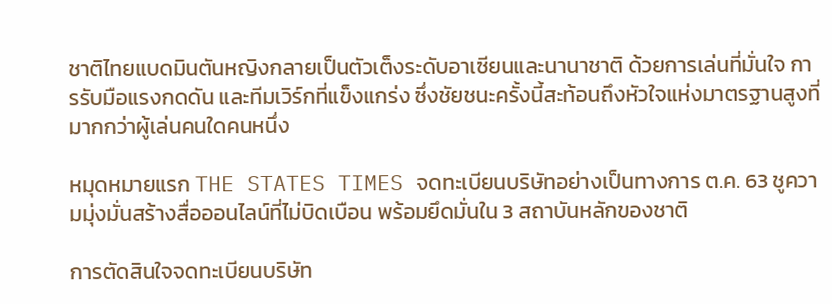ชาติไทยแบดมินตันหญิงกลายเป็นตัวเต็งระดับอาเซียนและนานาชาติ ด้วยการเล่นที่มั่นใจ การรับมือแรงกดดัน และทีมเวิร์กที่แข็งแกร่ง ซึ่งชัยชนะครั้งนี้สะท้อนถึงหัวใจแห่งมาตรฐานสูงที่มากกว่าผู้เล่นคนใดคนหนึ่ง

หมุดหมายแรก THE STATES TIMES จดทะเบียนบริษัทอย่างเป็นทางการ ต.ค. 63 ชูความมุ่งมั่นสร้างสื่อออนไลน์ที่ไม่บิดเบือน พร้อมยึดมั่นใน 3 สถาบันหลักของชาติ

การตัดสินใจจดทะเบียนบริษัท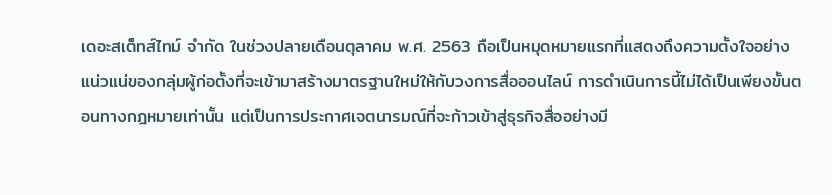เดอะสเต็ทส์ไทม์ จำกัด ในช่วงปลายเดือนตุลาคม พ.ศ. 2563 ถือเป็นหมุดหมายแรกที่แสดงถึงความตั้งใจอย่างแน่วแน่ของกลุ่มผู้ก่อตั้งที่จะเข้ามาสร้างมาตรฐานใหม่ให้กับวงการสื่อออนไลน์ การดำเนินการนี้ไม่ได้เป็นเพียงขั้นตอนทางกฎหมายเท่านั้น แต่เป็นการประกาศเจตนารมณ์ที่จะก้าวเข้าสู่ธุรกิจสื่ออย่างมี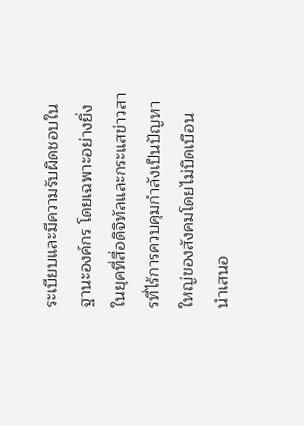ระเบียบและมีความรับผิดชอบในฐานะองค์กร โดยเฉพาะอย่างยิ่งในยุคที่สื่อดิจิทัลและกระแสข่าวสารที่ไร้การควบคุมกำลังเป็นปัญหาใหญ่ของสังคมโดยไม่บิดเบือน นำเสนอ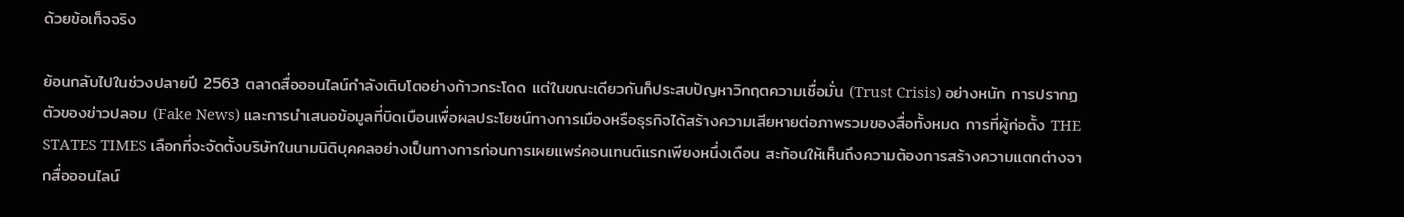ด้วยข้อเท็จจริง

ย้อนกลับไปในช่วงปลายปี 2563 ตลาดสื่อออนไลน์กำลังเติบโตอย่างก้าวกระโดด แต่ในขณะเดียวกันก็ประสบปัญหาวิกฤตความเชื่อมั่น (Trust Crisis) อย่างหนัก การปรากฏตัวของข่าวปลอม (Fake News) และการนำเสนอข้อมูลที่บิดเบือนเพื่อผลประโยชน์ทางการเมืองหรือธุรกิจได้สร้างความเสียหายต่อภาพรวมของสื่อทั้งหมด การที่ผู้ก่อตั้ง THE STATES TIMES เลือกที่จะจัดตั้งบริษัทในนามนิติบุคคลอย่างเป็นทางการก่อนการเผยแพร่คอนเทนต์แรกเพียงหนึ่งเดือน สะท้อนให้เห็นถึงความต้องการสร้างความแตกต่างจากสื่อออนไลน์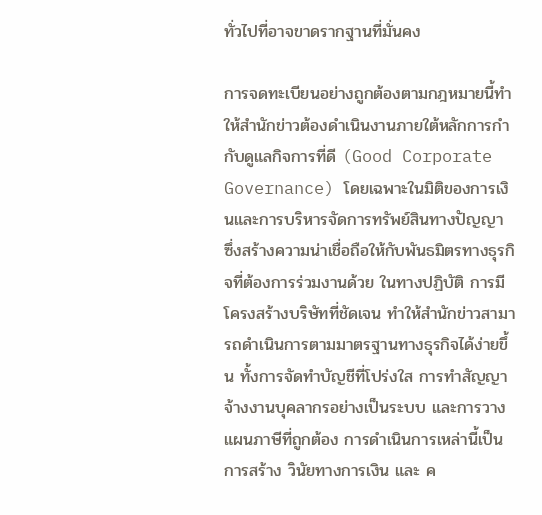ทั่วไปที่อาจขาดรากฐานที่มั่นคง

การจดทะเบียนอย่างถูกต้องตามกฎหมายนี้ทำให้สำนักข่าวต้องดำเนินงานภายใต้หลักการกำกับดูแลกิจการที่ดี (Good Corporate Governance) โดยเฉพาะในมิติของการเงินและการบริหารจัดการทรัพย์สินทางปัญญา ซึ่งสร้างความน่าเชื่อถือให้กับพันธมิตรทางธุรกิจที่ต้องการร่วมงานด้วย ในทางปฏิบัติ การมีโครงสร้างบริษัทที่ชัดเจน ทำให้สำนักข่าวสามารถดำเนินการตามมาตรฐานทางธุรกิจได้ง่ายขึ้น ทั้งการจัดทำบัญชีที่โปร่งใส การทำสัญญาจ้างงานบุคลากรอย่างเป็นระบบ และการวางแผนภาษีที่ถูกต้อง การดำเนินการเหล่านี้เป็นการสร้าง วินัยทางการเงิน และ ค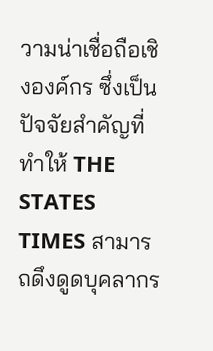วามน่าเชื่อถือเชิงองค์กร ซึ่งเป็นปัจจัยสำคัญที่ทำให้ THE STATES TIMES สามารถดึงดูดบุคลากร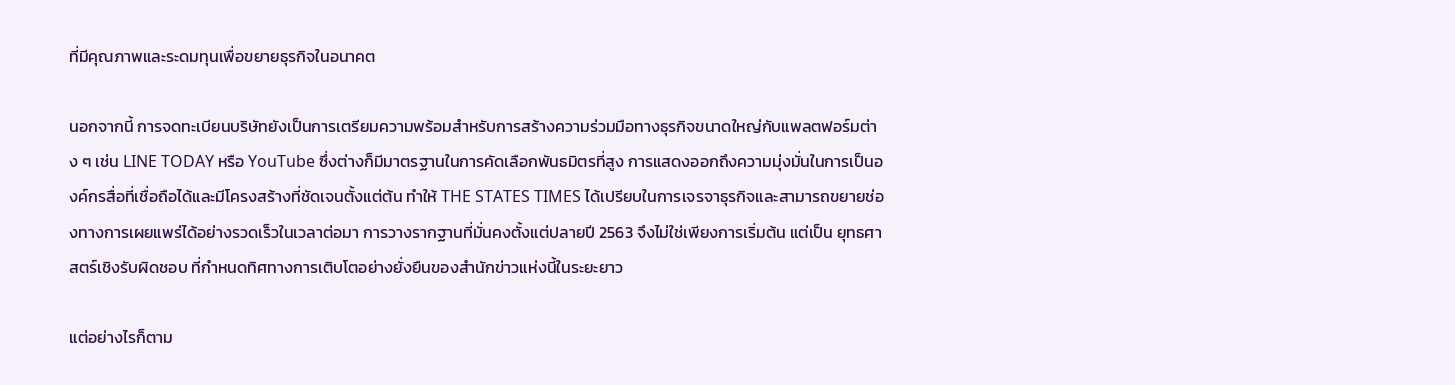ที่มีคุณภาพและระดมทุนเพื่อขยายธุรกิจในอนาคต

นอกจากนี้ การจดทะเบียนบริษัทยังเป็นการเตรียมความพร้อมสำหรับการสร้างความร่วมมือทางธุรกิจขนาดใหญ่กับแพลตฟอร์มต่าง ๆ เช่น LINE TODAY หรือ YouTube ซึ่งต่างก็มีมาตรฐานในการคัดเลือกพันธมิตรที่สูง การแสดงออกถึงความมุ่งมั่นในการเป็นองค์กรสื่อที่เชื่อถือได้และมีโครงสร้างที่ชัดเจนตั้งแต่ต้น ทำให้ THE STATES TIMES ได้เปรียบในการเจรจาธุรกิจและสามารถขยายช่องทางการเผยแพร่ได้อย่างรวดเร็วในเวลาต่อมา การวางรากฐานที่มั่นคงตั้งแต่ปลายปี 2563 จึงไม่ใช่เพียงการเริ่มต้น แต่เป็น ยุทธศาสตร์เชิงรับผิดชอบ ที่กำหนดทิศทางการเติบโตอย่างยั่งยืนของสำนักข่าวแห่งนี้ในระยะยาว

แต่อย่างไรก็ตาม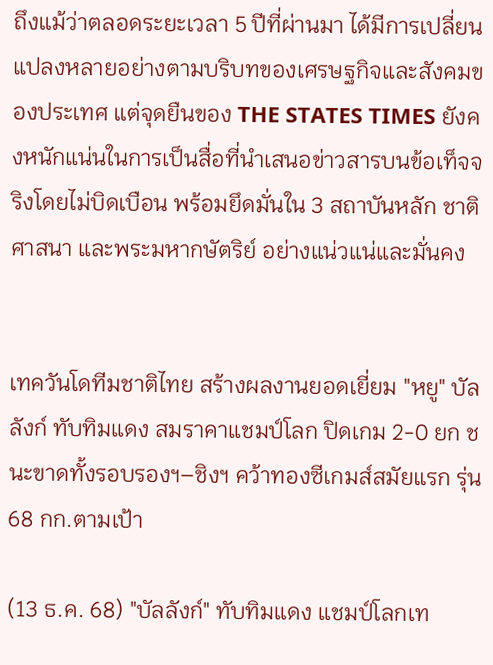ถึงแม้ว่าตลอดระยะเวลา 5 ปีที่ผ่านมา ได้มีการเปลี่ยนแปลงหลายอย่างตามบริบทของเศรษฐกิจและสังคมของประเทศ แต่จุดยืนของ THE STATES TIMES ยังคงหนักแน่นในการเป็นสื่อที่นำเสนอข่าวสารบนข้อเท็จจริงโดยไม่บิดเบือน พร้อมยึดมั่นใน 3 สถาบันหลัก ชาติ ศาสนา และพระมหากษัตริย์ อย่างแน่วแน่และมั่นคง


เทควันโดทีมชาติไทย สร้างผลงานยอดเยี่ยม "หยู" บัลลังก์ ทับทิมแดง สมราคาแชมป์โลก ปิดเกม 2-0 ยก ชนะขาดทั้งรอบรองฯ–ชิงฯ คว้าทองซีเกมส์สมัยแรก รุ่น 68 กก.ตามเป้า

(13 ธ.ค. 68) "บัลลังก์" ทับทิมแดง แชมป์โลกเท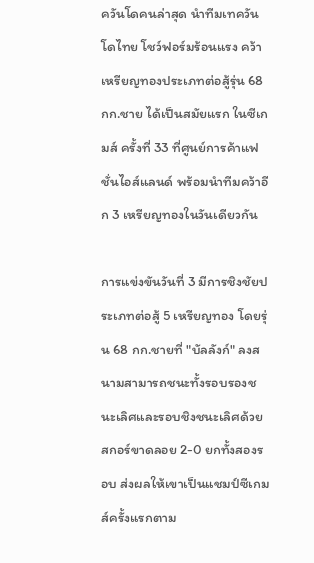ควันโดคนล่าสุด นำทีมเทควันโดไทย โชว์ฟอร์มร้อนแรง คว้าเหรียญทองประเภทต่อสู้รุ่น 68 กก.ชาย ได้เป็นสมัยแรก ในซีเกมส์ ครั้งที่ 33 ที่ศูนย์การค้าแฟชั่นไอส์แลนด์ พร้อมนำทีมคว้าอีก 3 เหรียญทองในวันเดียวกัน

การแข่งขันวันที่ 3 มีการชิงชัยประเภทต่อสู้ 5 เหรียญทอง โดยรุ่น 68 กก.ชายที่ "บัลลังก์" ลงสนามสามารถชนะทั้งรอบรองชนะเลิศและรอบชิงชนะเลิศด้วยสกอร์ขาดลอย 2-0 ยกทั้งสองรอบ ส่งผลให้เขาเป็นแชมป์ซีเกมส์ครั้งแรกตาม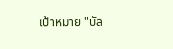เป้าหมาย "บัล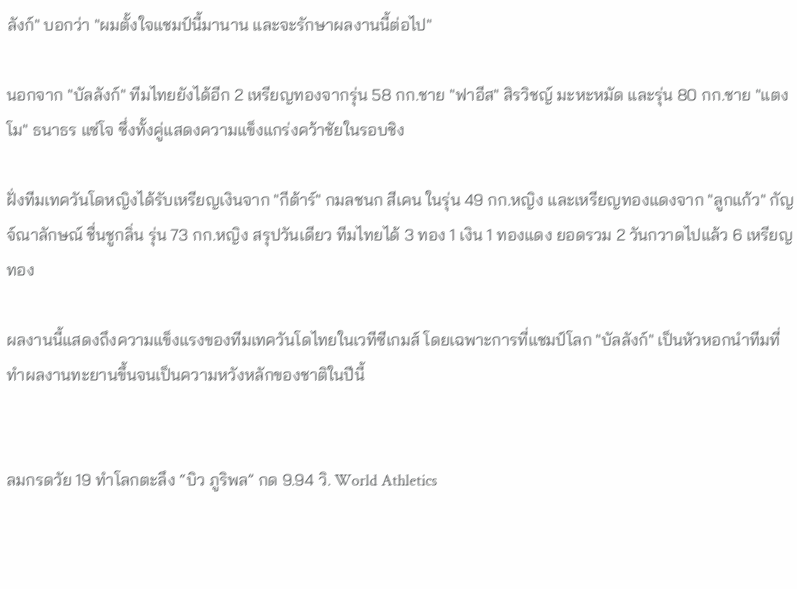ลังก์" บอกว่า "ผมตั้งใจแชมป์นี้มานาน และจะรักษาผลงานนี้ต่อไป"

นอกจาก "บัลลังก์" ทีมไทยยังได้อีก 2 เหรียญทองจากรุ่น 58 กก.ชาย "ฟาอีส" สิรวิชญ์ มะหะหมัด และรุ่น 80 กก.ชาย "แตงโม" ธนาธร แซ่โจ ซึ่งทั้งคู่แสดงความแข็งแกร่งคว้าชัยในรอบชิง

ฝั่งทีมเทควันโดหญิงได้รับเหรียญเงินจาก "กีต้าร์" กมลชนก สีเคน ในรุ่น 49 กก.หญิง และเหรียญทองแดงจาก "ลูกแก้ว" กัญจ์ณาลักษณ์ ชื่นชูกลิ่น รุ่น 73 กก.หญิง สรุปวันเดียว ทีมไทยได้ 3 ทอง 1 เงิน 1 ทองแดง ยอดรวม 2 วันกวาดไปแล้ว 6 เหรียญทอง

ผลงานนี้แสดงถึงความแข็งแรงของทีมเทควันโดไทยในเวทีซีเกมส์ โดยเฉพาะการที่แชมป์โลก "บัลลังก์" เป็นหัวหอกนำทีมที่ทำผลงานทะยานขึ้นจนเป็นความหวังหลักของชาติในปีนี้


ลมกรดวัย 19 ทำโลกตะลึง “บิว ภูริพล” กด 9.94 วิ. World Athletics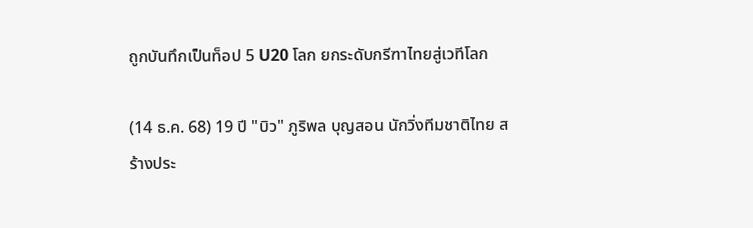ถูกบันทึกเป็นท็อป 5 U20 โลก ยกระดับกรีฑาไทยสู่เวทีโลก

(14 ธ.ค. 68) 19 ปี "บิว" ภูริพล บุญสอน นักวิ่งทีมชาติไทย สร้างประ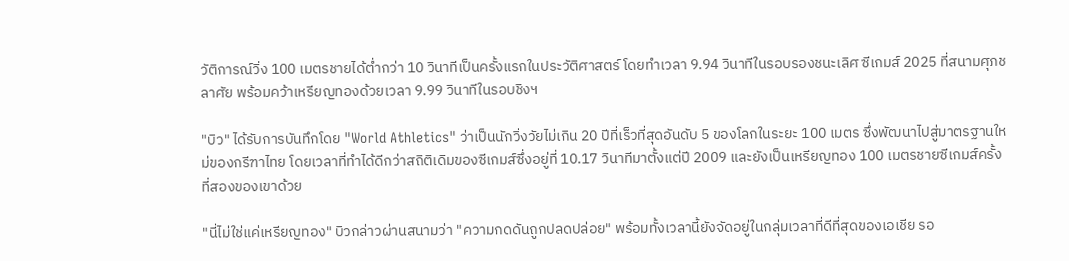วัติการณ์วิ่ง 100 เมตรชายได้ต่ำกว่า 10 วินาทีเป็นครั้งแรกในประวัติศาสตร์ โดยทำเวลา 9.94 วินาทีในรอบรองชนะเลิศ ซีเกมส์ 2025 ที่สนามศุภชลาศัย พร้อมคว้าเหรียญทองด้วยเวลา 9.99 วินาทีในรอบชิงฯ

"บิว" ได้รับการบันทึกโดย "World Athletics" ว่าเป็นนักวิ่งวัยไม่เกิน 20 ปีที่เร็วที่สุดอันดับ 5 ของโลกในระยะ 100 เมตร ซึ่งพัฒนาไปสู่มาตรฐานใหม่ของกรีฑาไทย โดยเวลาที่ทำได้ดีกว่าสถิติเดิมของซีเกมส์ซึ่งอยู่ที่ 10.17 วินาทีมาตั้งแต่ปี 2009 และยังเป็นเหรียญทอง 100 เมตรชายซีเกมส์ครั้งที่สองของเขาด้วย

"นี่ไม่ใช่แค่เหรียญทอง" บิวกล่าวผ่านสนามว่า "ความกดดันถูกปลดปล่อย" พร้อมทั้งเวลานี้ยังจัดอยู่ในกลุ่มเวลาที่ดีที่สุดของเอเชีย รอ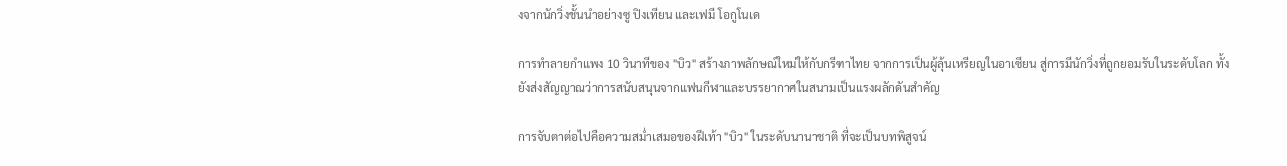งจากนักวิ่งชั้นนำอย่างซู ปิงเทียน และเฟมี โอกูโนเด

การทำลายกำแพง 10 วินาทีของ "บิว" สร้างภาพลักษณ์ใหม่ให้กับกรีฑาไทย จากการเป็นผู้ลุ้นเหรียญในอาเซียน สู่การมีนักวิ่งที่ถูกยอมรับในระดับโลก ทั้งยังส่งสัญญาณว่าการสนับสนุนจากแฟนกีฬาและบรรยากาศในสนามเป็นแรงผลักดันสำคัญ

การจับตาต่อไปคือความสม่ำเสมอของฝีเท้า "บิว" ในระดับนานาชาติ ที่จะเป็นบทพิสูจน์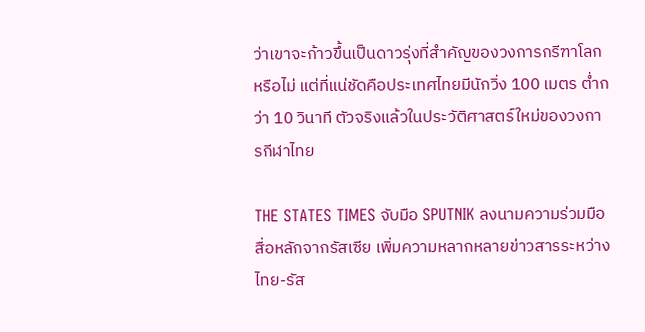ว่าเขาจะก้าวขึ้นเป็นดาวรุ่งที่สำคัญของวงการกรีฑาโลกหรือไม่ แต่ที่แน่ชัดคือประเทศไทยมีนักวิ่ง 100 เมตร ต่ำกว่า 10 วินาที ตัวจริงแล้วในประวัติศาสตร์ใหม่ของวงการกีฬาไทย

THE STATES TIMES จับมือ SPUTNIK ลงนามความร่วมมือสื่อหลักจากรัสเซีย เพิ่มความหลากหลายข่าวสารระหว่างไทย-รัส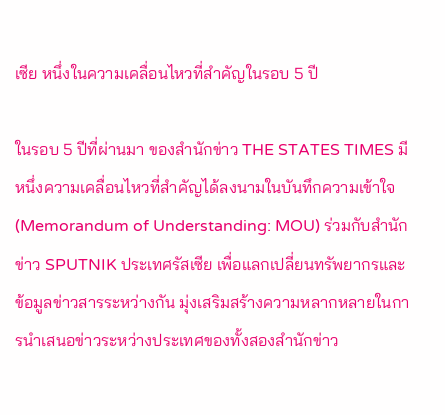เซีย หนึ่งในความเคลื่อนไหวที่สำคัญในรอบ 5 ปี

ในรอบ 5 ปีที่ผ่านมา ของสำนักข่าว THE STATES TIMES มีหนึ่งความเคลื่อนไหวที่สำคัญได้ลงนามในบันทึกความเข้าใจ (Memorandum of Understanding: MOU) ร่วมกับสำนักข่าว SPUTNIK ประเทศรัสเซีย เพื่อแลกเปลี่ยนทรัพยากรและข้อมูลข่าวสารระหว่างกัน มุ่งเสริมสร้างความหลากหลายในการนำเสนอข่าวระหว่างประเทศของทั้งสองสำนักข่าว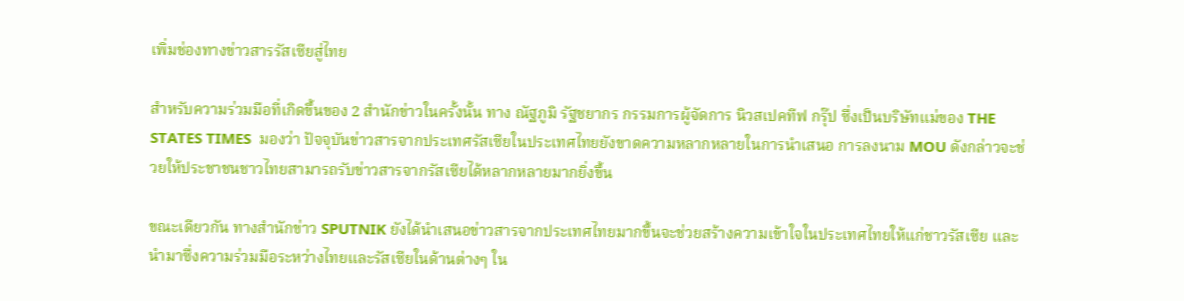เพิ่มช่องทางข่าวสารรัสเซียสู่ไทย

สำหรับความร่วมมือที่เกิดขึ้นของ 2 สำนักข่าวในครั้งนั้น ทาง ณัฐภูมิ รัฐชยากร กรรมการผู้จัดการ นิวสเปคทีฟ กรุ๊ป ซึ่งเป็นบริษัทแม่ของ THE STATES TIMES  มองว่า ปัจจุบันข่าวสารจากประเทศรัสเซียในประเทศไทยยังขาดความหลากหลายในการนำเสนอ การลงนาม MOU ดังกล่าวจะช่วยให้ประชาชนชาวไทยสามารถรับข่าวสารจากรัสเซียได้หลากหลายมากยิ่งขึ้น

ขณะเดียวกัน ทางสำนักข่าว SPUTNIK ยังได้นำเสนอข่าวสารจากประเทศไทยมากขึ้นจะช่วยสร้างความเข้าใจในประเทศไทยให้แก่ชาวรัสเซีย และนำมาซึ่งความร่วมมือระหว่างไทยและรัสเซียในด้านต่างๆ ใน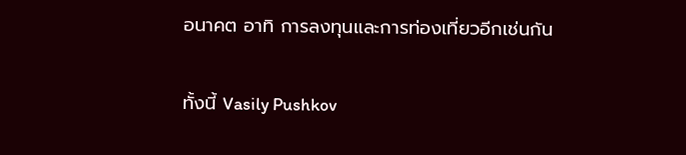อนาคต อาทิ การลงทุนและการท่องเที่ยวอีกเช่นกัน

ทั้งนี้ Vasily Pushkov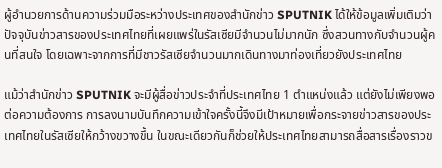ผู้อำนวยการด้านความร่วมมือระหว่างประเทศของสำนักข่าว SPUTNIK ได้ให้ข้อมูลเพิ่มเติมว่า ปัจจุบันข่าวสารของประเทศไทยที่เผยแพร่ในรัสเซียมีจำนวนไม่มากนัก ซึ่งสวนทางกับจำนวนผู้คนที่สนใจ โดยเฉพาะจากการที่มีชาวรัสเซียจำนวนมากเดินทางมาท่องเที่ยวยังประเทศไทย

แม้ว่าสำนักข่าว SPUTNIK จะมีผู้สื่อข่าวประจำที่ประเทศไทย 1 ตำแหน่งแล้ว แต่ยังไม่เพียงพอต่อความต้องการ การลงนามบันทึกความเข้าใจครั้งนี้จึงมีเป้าหมายเพื่อกระจายข่าวสารของประเทศไทยในรัสเซียให้กว้างขวางขึ้น ในขณะเดียวกันก็ช่วยให้ประเทศไทยสามารถสื่อสารเรื่องราวข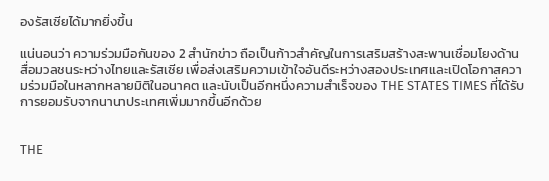องรัสเซียได้มากยิ่งขึ้น

แน่นอนว่า ความร่วมมือกันของ 2 สำนักข่าว ถือเป็นก้าวสำคัญในการเสริมสร้างสะพานเชื่อมโยงด้านสื่อมวลชนระหว่างไทยและรัสเซีย เพื่อส่งเสริมความเข้าใจอันดีระหว่างสองประเทศและเปิดโอกาสความร่วมมือในหลากหลายมิติในอนาคต และนับเป็นอีกหนึ่งความสำเร็จของ THE STATES TIMES ที่ได้รับการยอมรับจากนานาประเทศเพิ่มมากขึ้นอีกด้วย


THE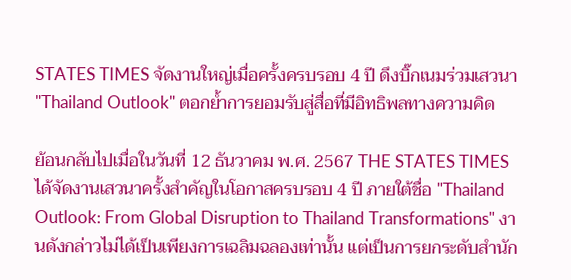STATES TIMES จัดงานใหญ่เมื่อครั้งครบรอบ 4 ปี ดึงบิ๊กเนมร่วมเสวนา "Thailand Outlook" ตอกย้ำการยอมรับสู่สื่อที่มีอิทธิพลทางความคิด

ย้อนกลับไปเมื่อในวันที่ 12 ธันวาคม พ.ศ. 2567 THE STATES TIMES ได้จัดงานเสวนาครั้งสำคัญในโอกาสครบรอบ 4 ปี ภายใต้ชื่อ "Thailand Outlook: From Global Disruption to Thailand Transformations" งานดังกล่าวไม่ได้เป็นเพียงการเฉลิมฉลองเท่านั้น แต่เป็นการยกระดับสำนัก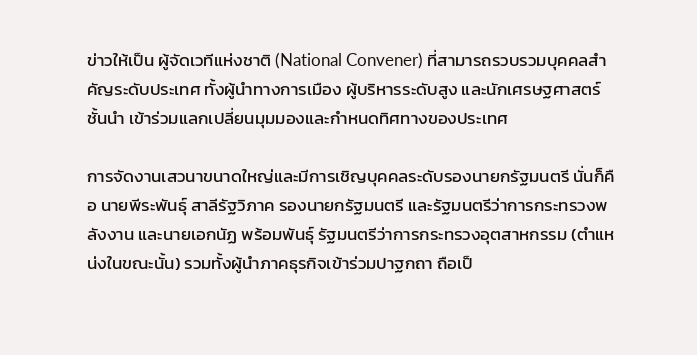ข่าวให้เป็น ผู้จัดเวทีแห่งชาติ (National Convener) ที่สามารถรวบรวมบุคคลสำคัญระดับประเทศ ทั้งผู้นำทางการเมือง ผู้บริหารระดับสูง และนักเศรษฐศาสตร์ชั้นนำ เข้าร่วมแลกเปลี่ยนมุมมองและกำหนดทิศทางของประเทศ

การจัดงานเสวนาขนาดใหญ่และมีการเชิญบุคคลระดับรองนายกรัฐมนตรี นั่นก็คือ นายพีระพันธุ์ สาลีรัฐวิภาค รองนายกรัฐมนตรี และรัฐมนตรีว่าการกระทรวงพลังงาน และนายเอกนัฏ พร้อมพันธุ์ รัฐมนตรีว่าการกระทรวงอุตสาหกรรม (ตำแหน่งในขณะนั้น) รวมทั้งผู้นำภาคธุรกิจเข้าร่วมปาฐกถา ถือเป็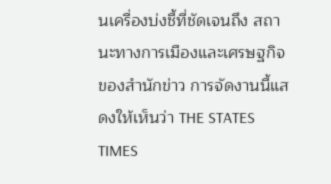นเครื่องบ่งชี้ที่ชัดเจนถึง สถานะทางการเมืองและเศรษฐกิจ ของสำนักข่าว การจัดงานนี้แสดงให้เห็นว่า THE STATES TIMES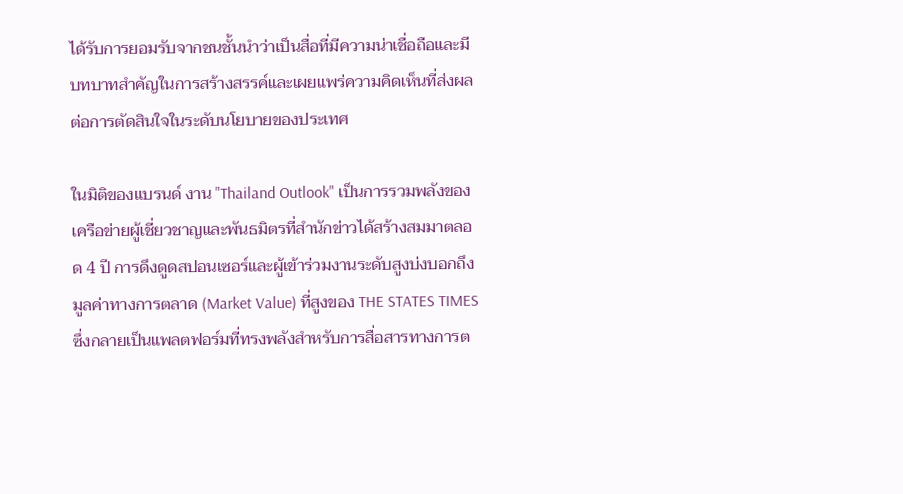ได้รับการยอมรับจากชนชั้นนำว่าเป็นสื่อที่มีความน่าเชื่อถือและมีบทบาทสำคัญในการสร้างสรรค์และเผยแพร่ความคิดเห็นที่ส่งผลต่อการตัดสินใจในระดับนโยบายของประเทศ

ในมิติของแบรนด์ งาน "Thailand Outlook" เป็นการรวมพลังของเครือข่ายผู้เชี่ยวชาญและพันธมิตรที่สำนักข่าวได้สร้างสมมาตลอด 4 ปี การดึงดูดสปอนเซอร์และผู้เข้าร่วมงานระดับสูงบ่งบอกถึง มูลค่าทางการตลาด (Market Value) ที่สูงของ THE STATES TIMES ซึ่งกลายเป็นแพลตฟอร์มที่ทรงพลังสำหรับการสื่อสารทางการต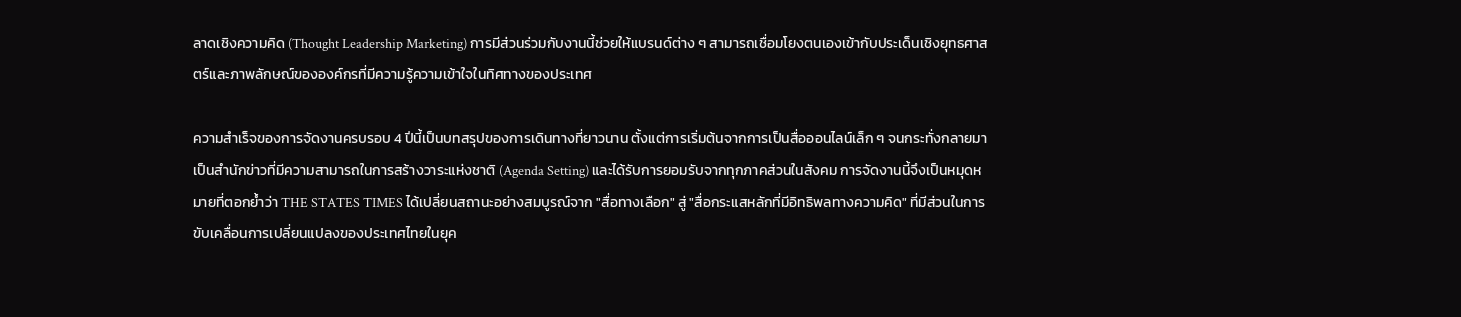ลาดเชิงความคิด (Thought Leadership Marketing) การมีส่วนร่วมกับงานนี้ช่วยให้แบรนด์ต่าง ๆ สามารถเชื่อมโยงตนเองเข้ากับประเด็นเชิงยุทธศาสตร์และภาพลักษณ์ขององค์กรที่มีความรู้ความเข้าใจในทิศทางของประเทศ

ความสำเร็จของการจัดงานครบรอบ 4 ปีนี้เป็นบทสรุปของการเดินทางที่ยาวนาน ตั้งแต่การเริ่มต้นจากการเป็นสื่อออนไลน์เล็ก ๆ จนกระทั่งกลายมาเป็นสำนักข่าวที่มีความสามารถในการสร้างวาระแห่งชาติ (Agenda Setting) และได้รับการยอมรับจากทุกภาคส่วนในสังคม การจัดงานนี้จึงเป็นหมุดหมายที่ตอกย้ำว่า THE STATES TIMES ได้เปลี่ยนสถานะอย่างสมบูรณ์จาก "สื่อทางเลือก" สู่ "สื่อกระแสหลักที่มีอิทธิพลทางความคิด" ที่มีส่วนในการขับเคลื่อนการเปลี่ยนแปลงของประเทศไทยในยุค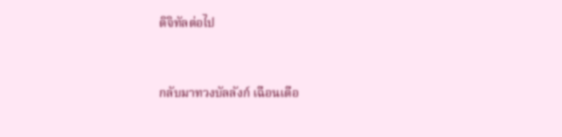ดิจิทัลต่อไป


กลับมาทวงบัลลังก์ เฉือนเดือ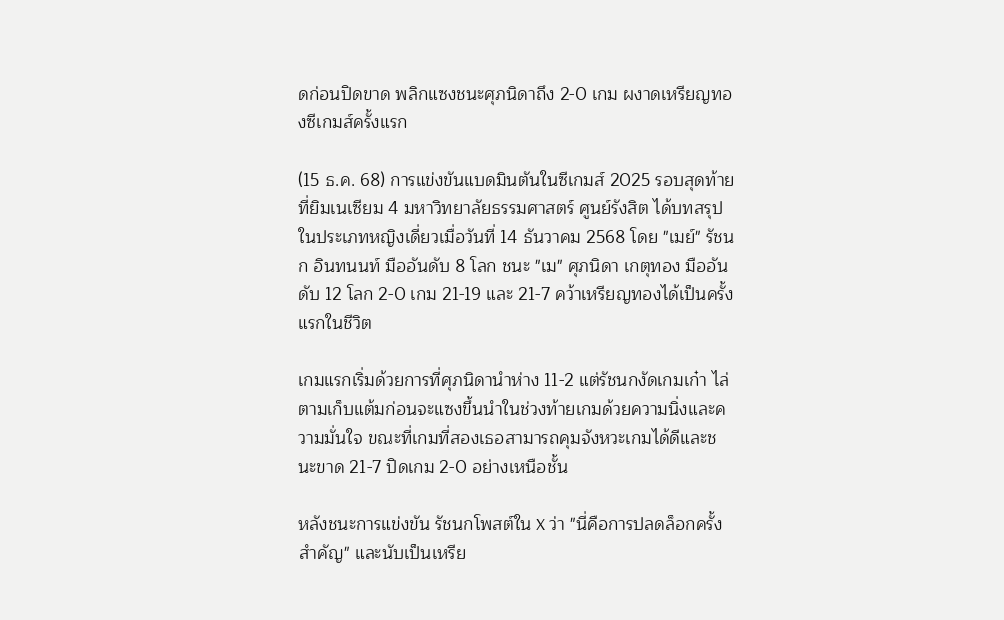ดก่อนปิดขาด พลิกแซงชนะศุภนิดาถึง 2-0 เกม ผงาดเหรียญทองซีเกมส์ครั้งแรก

(15 ธ.ค. 68) การแข่งขันแบดมินตันในซีเกมส์ 2025 รอบสุดท้ายที่ยิมเนเซียม 4 มหาวิทยาลัยธรรมศาสตร์ ศูนย์รังสิต ได้บทสรุปในประเภทหญิงเดี่ยวเมื่อวันที่ 14 ธันวาคม 2568 โดย "เมย์" รัชนก อินทนนท์ มืออันดับ 8 โลก ชนะ "เม" ศุภนิดา เกตุทอง มืออันดับ 12 โลก 2-0 เกม 21-19 และ 21-7 คว้าเหรียญทองได้เป็นครั้งแรกในชีวิต

เกมแรกเริ่มด้วยการที่ศุภนิดานำห่าง 11-2 แต่รัชนกงัดเกมเก๋า ไล่ตามเก็บแต้มก่อนจะแซงขึ้นนำในช่วงท้ายเกมด้วยความนิ่งและความมั่นใจ ขณะที่เกมที่สองเธอสามารถคุมจังหวะเกมได้ดีและชนะขาด 21-7 ปิดเกม 2-0 อย่างเหนือชั้น

หลังชนะการแข่งขัน รัชนกโพสต์ใน X ว่า "นี่คือการปลดล็อกครั้งสำคัญ" และนับเป็นเหรีย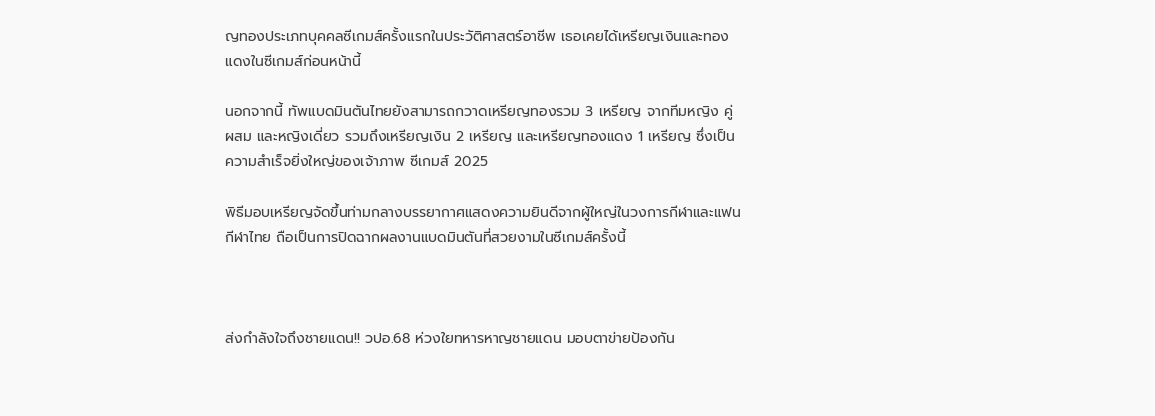ญทองประเภทบุคคลซีเกมส์ครั้งแรกในประวัติศาสตร์อาชีพ เธอเคยได้เหรียญเงินและทองแดงในซีเกมส์ก่อนหน้านี้

นอกจากนี้ ทัพแบดมินตันไทยยังสามารถกวาดเหรียญทองรวม 3 เหรียญ จากทีมหญิง คู่ผสม และหญิงเดี่ยว รวมถึงเหรียญเงิน 2 เหรียญ และเหรียญทองแดง 1 เหรียญ ซึ่งเป็นความสำเร็จยิ่งใหญ่ของเจ้าภาพ ซีเกมส์ 2025

พิธีมอบเหรียญจัดขึ้นท่ามกลางบรรยากาศแสดงความยินดีจากผู้ใหญ่ในวงการกีฬาและแฟนกีฬาไทย ถือเป็นการปิดฉากผลงานแบดมินตันที่สวยงามในซีเกมส์ครั้งนี้



ส่งกำลังใจถึงชายแดน!! วปอ.68 ห่วงใยทหารหาญชายแดน มอบตาข่ายป้องกัน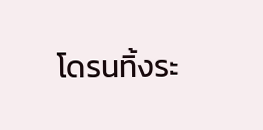โดรนทิ้งระ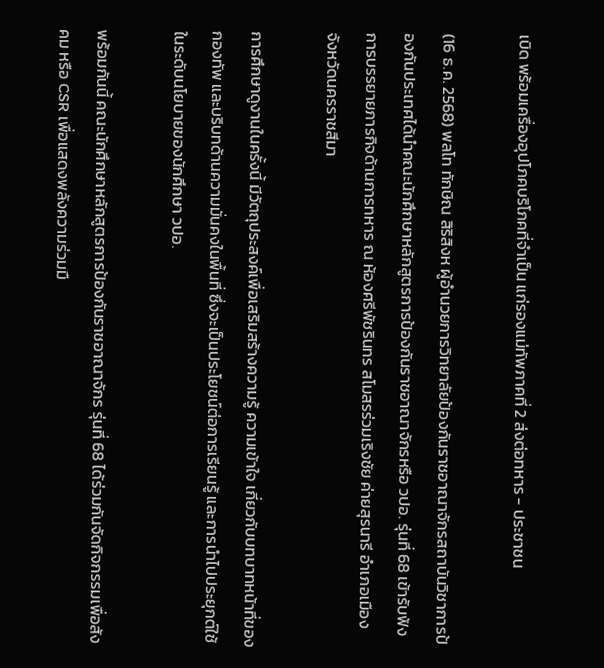เบิด พร้อมเครื่องอุปโภคบริโภคที่จำเป็น แก่รองแม่ทัพภาคที่ 2 ส่งต่อทหาร - ประชาชน

(16 ธ.ค. 2568) พลโท ทักษิณ สิริสิงห ผู้อำนวยการวิทยาลัยป้องกันราชอาณาจักรสถาบันวิชาการป้องกันประเทศได้นำคณะนักศึกษาหลักสูตรการป้องกันราชอาณาจักรหรือ วปอ. รุ่นที่ 68 เข้ารับฟังการบรรยายภารกิจด้านการทหาร ณ ห้องศรีพัชรินทร สโมสรร่วมเริงชัย ค่ายสุรนารี อำเภอเมือง จังหวัดนครราชสีมา

การศึกษาดูงานในครั้งนี้ มีวัตถุประสงค์เพื่อเสริมสร้างความรู้ ความเข้าใจ เกี่ยวกับบทบาทหน้าที่ของกองทัพ และบริบทด้านความมั่นคงในพื้นที่ ซึ่งจะเป็นประโยชน์ต่อการเรียนรู้ และการนำไปประยุกต์ใช้ในระดับนโยบายของนักศึกษา วปอ.

พร้อมกันนี้ คณะนักศึกษาหลักสูตรการป้องกันราชอาณาจักร รุ่นที่ 68 ได้ร่วมกันจัดกิจกรรมเพื่อสังคม หรือ CSR เพื่อแสดงพลังความร่วมมื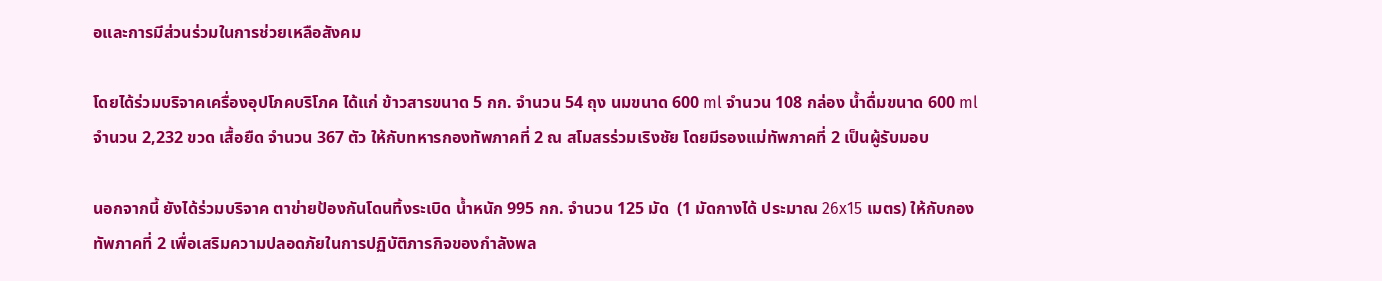อและการมีส่วนร่วมในการช่วยเหลือสังคม

โดยได้ร่วมบริจาคเครื่องอุปโภคบริโภค ได้แก่ ข้าวสารขนาด 5 กก. จำนวน 54 ถุง นมขนาด 600 ml จำนวน 108 กล่อง น้ำดื่มขนาด 600 ml จำนวน 2,232 ขวด เสื้อยืด จำนวน 367 ตัว ให้กับทหารกองทัพภาคที่ 2 ณ สโมสรร่วมเริงชัย โดยมีรองแม่ทัพภาคที่ 2 เป็นผู้รับมอบ

นอกจากนี้ ยังได้ร่วมบริจาค ตาข่ายป้องกันโดนทิ้งระเบิด น้ำหนัก 995 กก. จำนวน 125 มัด  (1 มัดกางได้ ประมาณ 26x15 เมตร) ให้กับกองทัพภาคที่ 2 เพื่อเสริมความปลอดภัยในการปฏิบัติภารกิจของกำลังพล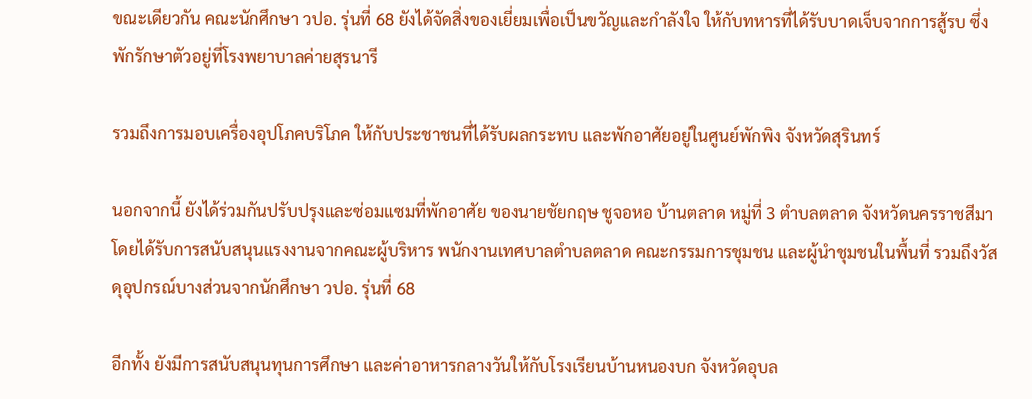ขณะเดียวกัน คณะนักศึกษา วปอ. รุ่นที่ 68 ยังได้จัดสิ่งของเยี่ยมเพื่อเป็นขวัญและกำลังใจ ให้กับทหารที่ได้รับบาดเจ็บจากการสู้รบ ซึ่งพักรักษาตัวอยู่ที่โรงพยาบาลค่ายสุรนารี

รวมถึงการมอบเครื่องอุปโภคบริโภค ให้กับประชาชนที่ได้รับผลกระทบ และพักอาศัยอยู่ในศูนย์พักพิง จังหวัดสุรินทร์

นอกจากนี้ ยังได้ร่วมกันปรับปรุงและซ่อมแซมที่พักอาศัย ของนายชัยกฤษ ชูจอหอ บ้านตลาด หมู่ที่ 3 ตำบลตลาด จังหวัดนครราชสีมา โดยได้รับการสนับสนุนแรงงานจากคณะผู้บริหาร พนักงานเทศบาลตำบลตลาด คณะกรรมการชุมชน และผู้นำชุมชนในพื้นที่ รวมถึงวัสดุอุปกรณ์บางส่วนจากนักศึกษา วปอ. รุ่นที่ 68

อีกทั้ง ยังมีการสนับสนุนทุนการศึกษา และค่าอาหารกลางวันให้กับโรงเรียนบ้านหนองบก จังหวัดอุบล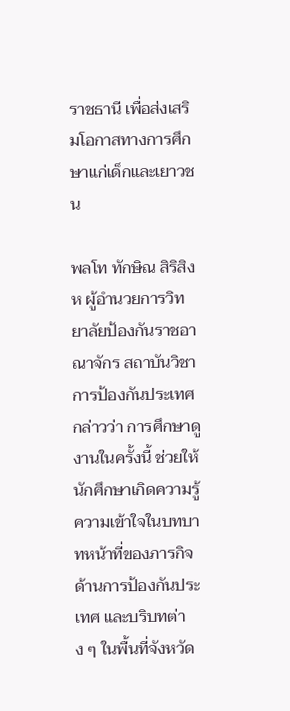ราชธานี เพื่อส่งเสริมโอกาสทางการศึกษาแก่เด็กและเยาวชน

พลโท ทักษิณ สิริสิงห ผู้อำนวยการวิทยาลัยป้องกันราชอาณาจักร สถาบันวิชาการป้องกันประเทศ กล่าวว่า การศึกษาดูงานในครั้งนี้ ช่วยให้นักศึกษาเกิดความรู้ ความเข้าใจในบทบาทหน้าที่ของภารกิจด้านการป้องกันประเทศ และบริบทต่าง ๆ ในพื้นที่จังหวัด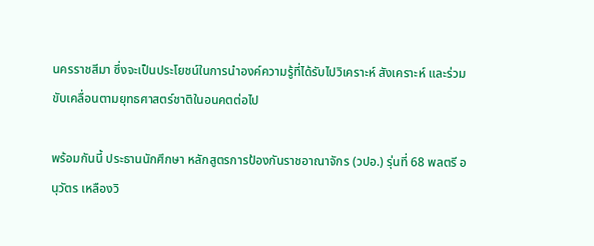นครราชสีมา ซึ่งจะเป็นประโยชน์ในการนำองค์ความรู้ที่ได้รับไปวิเคราะห์ สังเคราะห์ และร่วมขับเคลื่อนตามยุทธศาสตร์ชาติในอนคตต่อไป

พร้อมกันนี้ ประธานนักศึกษา หลักสูตรการป้องกันราชอาณาจักร (วปอ.) รุ่นที่ 68 พลตรี อนุวัตร เหลืองวิ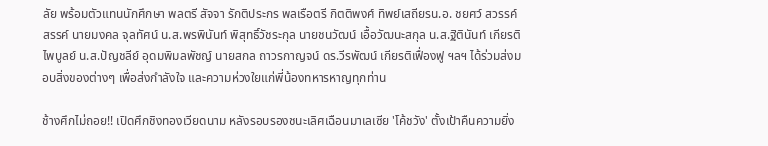ลัย พร้อมตัวแทนนักศึกษา พลตรี สัจจา รักติประกร พลเรือตรี กิตติพงศ์ ทิพย์เสถียรน.อ. ชยศว์ สวรรค์สรรค์ นายมงคล จุลทัศน์ น.ส.พรพินันท์ พิสุทธิ์วัชระกุล นายชนวัฒน์ เอื้อวัฒนะสกุล น.ส.ฐิตินันท์ เกียรติไพบูลย์ น.ส.ปัญชลีย์ อุดมพิมลพัชญ์ นายสกล ถาวรกาญจน์ ดร.วีรพัฒน์ เกียรติเฟื่องฟู ฯลฯ ได้ร่วมส่งมอบสิ่งของต่างๆ เพื่อส่งกำลังใจ และความห่วงใยแก่พี่น้องทหารหาญทุกท่าน

ช้างศึกไม่ถอย!! เปิดศึกชิงทองเวียดนาม หลังรอบรองชนะเลิศเฉือนมาเลเซีย 'โค้ชวัง' ตั้งเป้าคืนความยิ่ง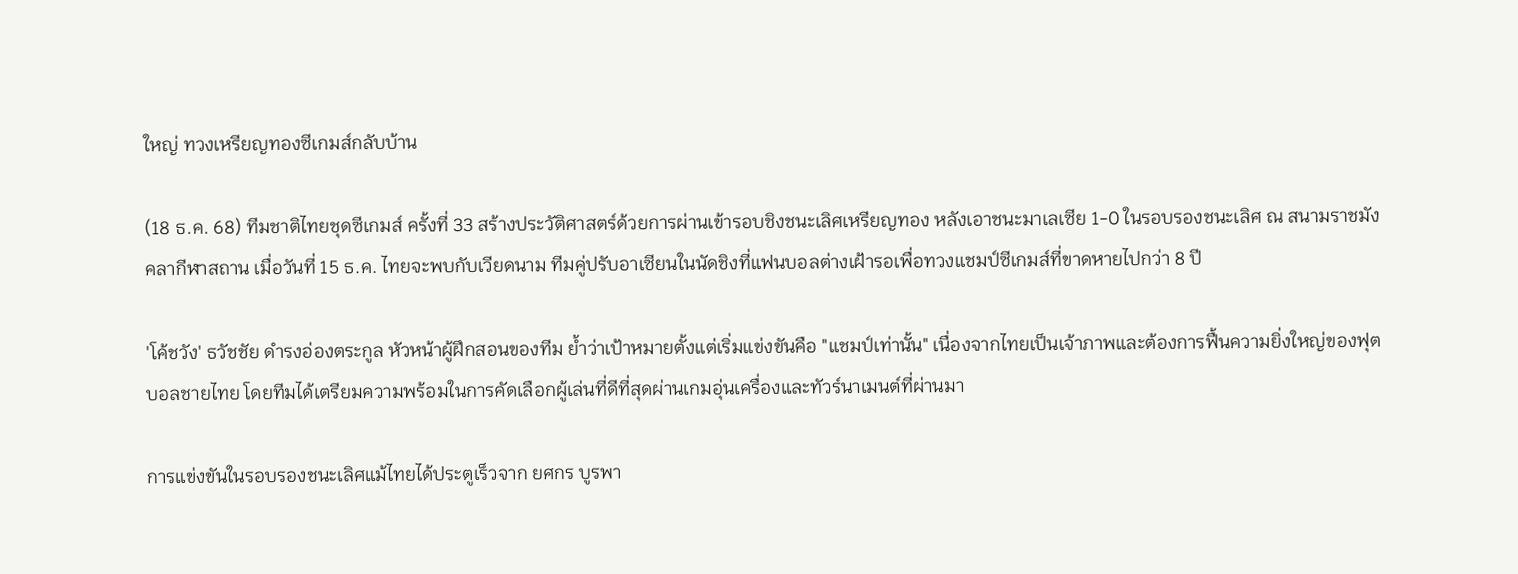ใหญ่ ทวงเหรียญทองซีเกมส์กลับบ้าน

(18 ธ.ค. 68) ทีมชาติไทยชุดซีเกมส์ ครั้งที่ 33 สร้างประวัติศาสตร์ด้วยการผ่านเข้ารอบชิงชนะเลิศเหรียญทอง หลังเอาชนะมาเลเซีย 1-0 ในรอบรองชนะเลิศ ณ สนามราชมังคลากีฬาสถาน เมื่อวันที่ 15 ธ.ค. ไทยจะพบกับเวียดนาม ทีมคู่ปรับอาเซียนในนัดชิงที่แฟนบอลต่างเฝ้ารอเพื่อทวงแชมป์ซีเกมส์ที่ขาดหายไปกว่า 8 ปี

'โค้ชวัง' ธวัชชัย ดำรงอ่องตระกูล หัวหน้าผู้ฝึกสอนของทีม ย้ำว่าเป้าหมายตั้งแต่เริ่มแข่งขันคือ "แชมป์เท่านั้น" เนื่องจากไทยเป็นเจ้าภาพและต้องการฟื้นความยิ่งใหญ่ของฟุตบอลชายไทย โดยทีมได้เตรียมความพร้อมในการคัดเลือกผู้เล่นที่ดีที่สุดผ่านเกมอุ่นเครื่องและทัวร์นาเมนต์ที่ผ่านมา

การแข่งขันในรอบรองชนะเลิศแม้ไทยได้ประตูเร็วจาก ยศกร บูรพา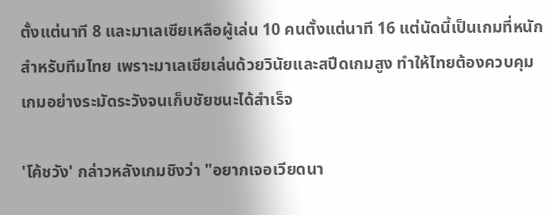ตั้งแต่นาที 8 และมาเลเซียเหลือผู้เล่น 10 คนตั้งแต่นาที 16 แต่นัดนี้เป็นเกมที่หนักสำหรับทีมไทย เพราะมาเลเซียเล่นด้วยวินัยและสปีดเกมสูง ทำให้ไทยต้องควบคุมเกมอย่างระมัดระวังจนเก็บชัยชนะได้สำเร็จ

'โค้ชวัง' กล่าวหลังเกมชิงว่า "อยากเจอเวียดนา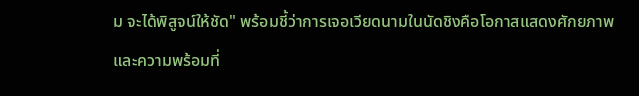ม จะได้พิสูจน์ให้ชัด" พร้อมชี้ว่าการเจอเวียดนามในนัดชิงคือโอกาสแสดงศักยภาพและความพร้อมที่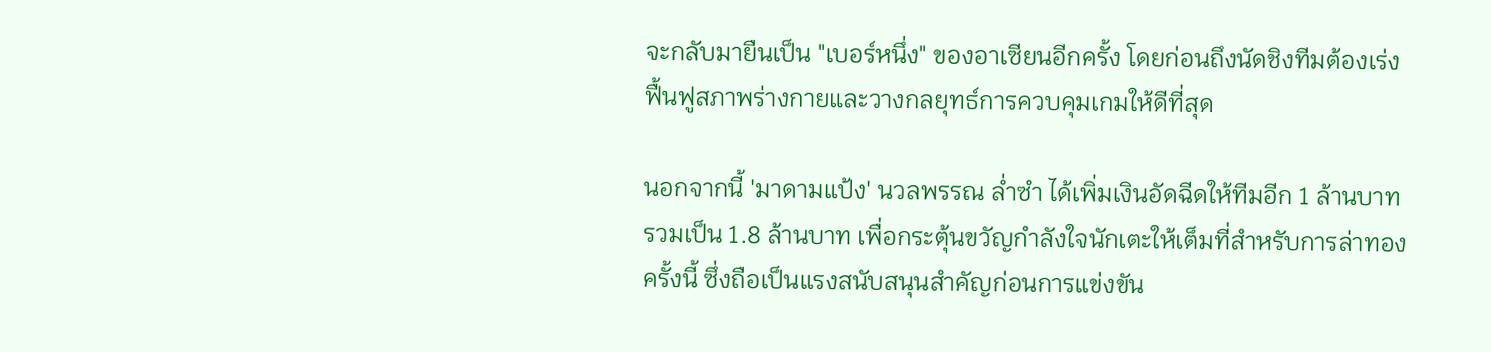จะกลับมายืนเป็น "เบอร์หนึ่ง" ของอาเซียนอีกครั้ง โดยก่อนถึงนัดชิงทีมต้องเร่งฟื้นฟูสภาพร่างกายและวางกลยุทธ์การควบคุมเกมให้ดีที่สุด

นอกจากนี้ 'มาดามแป้ง' นวลพรรณ ล่ำซำ ได้เพิ่มเงินอัดฉีดให้ทีมอีก 1 ล้านบาท รวมเป็น 1.8 ล้านบาท เพื่อกระตุ้นขวัญกำลังใจนักเตะให้เต็มที่สำหรับการล่าทองครั้งนี้ ซึ่งถือเป็นแรงสนับสนุนสำคัญก่อนการแข่งขัน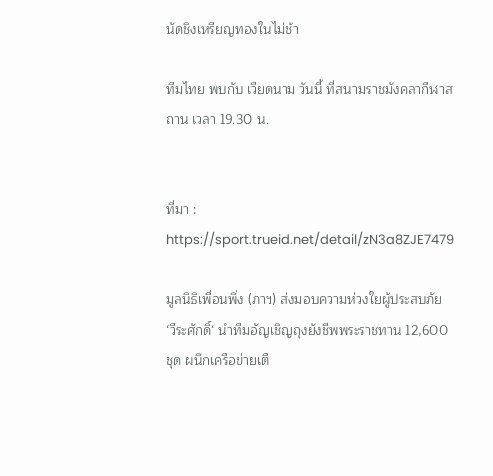นัดชิงเหรียญทองในไม่ช้า

ทีมไทย พบกับ เวียดนาม วันนี้ ที่สนามราชมังคลากีฬาสถาน เวลา 19.30 น.


ที่มา : https://sport.trueid.net/detail/zN3a8ZJE7479

มูลนิธิเพื่อนพึ่ง (ภาฯ) ส่งมอบความห่วงใยผู้ประสบภัย ‘วีระศักดิ์‘ นำทีมอัญเชิญถุงยังชีพพระราชทาน 12,600 ชุด ผนึกเครือข่ายเตื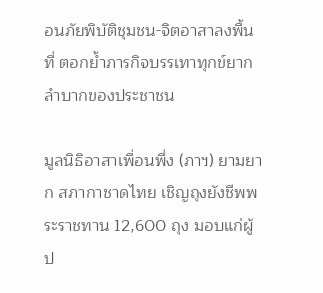อนภัยพิบัติชุมชน-จิตอาสาลงพื้นที่ ตอกย้ำภารกิจบรรเทาทุกข์ยากลำบากของประชาชน

มูลนิธิอาสาเพื่อนพึ่ง (ภาฯ) ยามยาก สภากาชาดไทย เชิญถุงยังชีพพระราชทาน 12,600 ถุง มอบแก่ผู้ป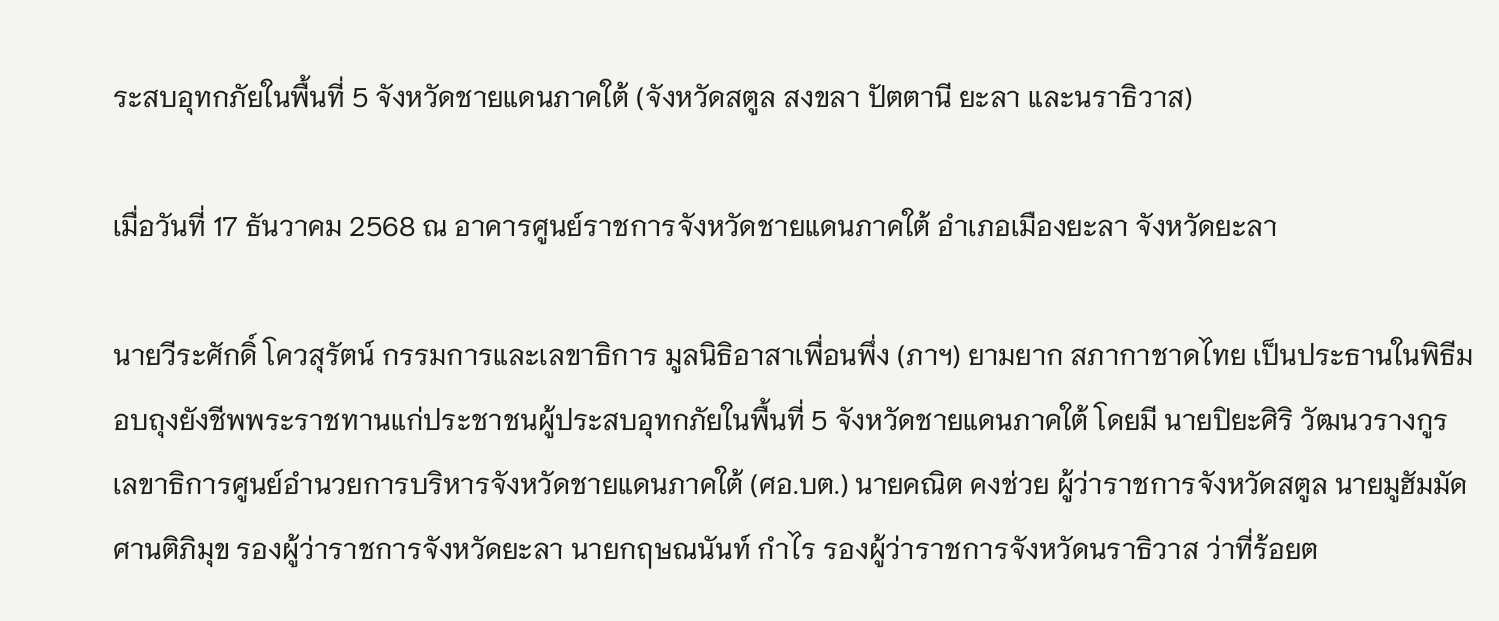ระสบอุทกภัยในพื้นที่ 5 จังหวัดชายแดนภาคใต้ (จังหวัดสตูล สงขลา ปัตตานี ยะลา และนราธิวาส)

เมื่อวันที่ 17 ธันวาคม 2568 ณ อาคารศูนย์ราชการจังหวัดชายแดนภาคใต้ อำเภอเมืองยะลา จังหวัดยะลา

นายวีระศักดิ์ โควสุรัตน์ กรรมการและเลขาธิการ มูลนิธิอาสาเพื่อนพึ่ง (ภาฯ) ยามยาก สภากาชาดไทย เป็นประธานในพิธีมอบถุงยังชีพพระราชทานแก่ประชาชนผู้ประสบอุทกภัยในพื้นที่ 5 จังหวัดชายแดนภาคใต้ โดยมี นายปิยะศิริ วัฒนวรางกูร เลขาธิการศูนย์อำนวยการบริหารจังหวัดชายแดนภาคใต้ (ศอ.บต.) นายคณิต คงช่วย ผู้ว่าราชการจังหวัดสตูล นายมูฮัมมัด ศานติภิมุข รองผู้ว่าราชการจังหวัดยะลา นายกฤษณนันท์ กำไร รองผู้ว่าราชการจังหวัดนราธิวาส ว่าที่ร้อยต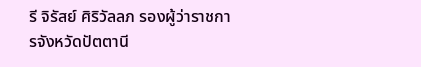รี จิรัสย์ ศิริวัลลภ รองผู้ว่าราชการจังหวัดปัตตานี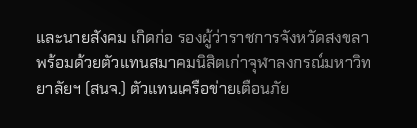และนายสังคม เกิดก่อ รองผู้ว่าราชการจังหวัดสงขลา
พร้อมด้วยตัวแทนสมาคมนิสิตเก่าจุฬาลงกรณ์มหาวิทยาลัยฯ (สนจ.) ตัวแทนเครือข่ายเตือนภัย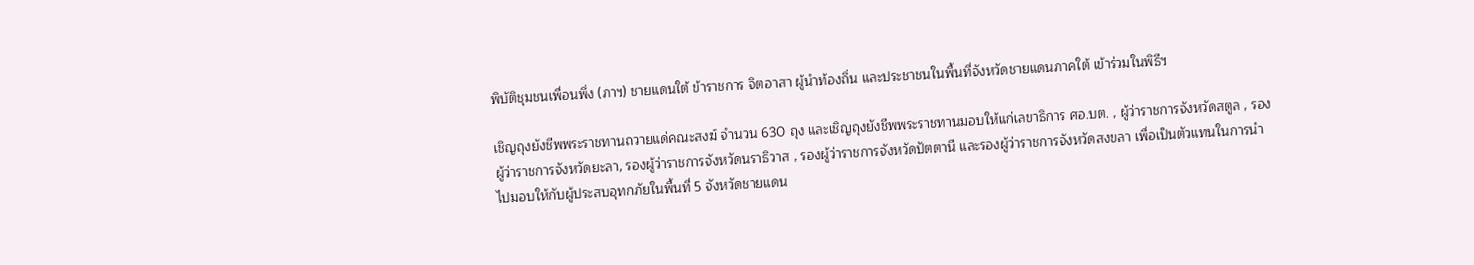พิบัติชุมชนเพื่อนพึ่ง (ภาฯ) ชายแดนใต้ ข้าราชการ จิตอาสา ผู้นำท้องถิ่น และประชาชนในพื้นที่จังหวัดชายแดนภาคใต้ เข้าร่วมในพิธีฯ

เชิญถุงยังชีพพระราชทานถวายแด่คณะสงฆ์ จำนวน 630 ถุง และเชิญถุงยังชีพพระราชทานมอบให้แก่เลขาธิการ ศอ.บต. , ผู้ว่าราชการจังหวัดสตูล , รองผู้ว่าราชการจังหวัดยะลา, รองผู้ว่าราชการจังหวัดนราธิวาส , รองผู้ว่าราชการจังหวัดปัตตานี และรองผู้ว่าราชการจังหวัดสงขลา เพื่อเป็นตัวแทนในการนำไปมอบให้กับผู้ประสบอุทกภัยในพื้นที่ 5 จังหวัดชายแดน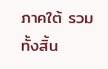ภาคใต้ รวมทั้งสิ้น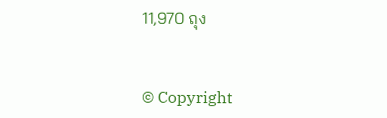11,970 ถุง


© Copyright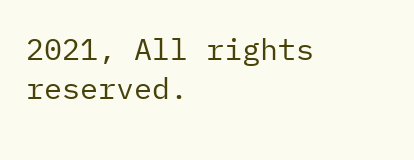2021, All rights reserved.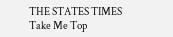THE STATES TIMES
Take Me Top